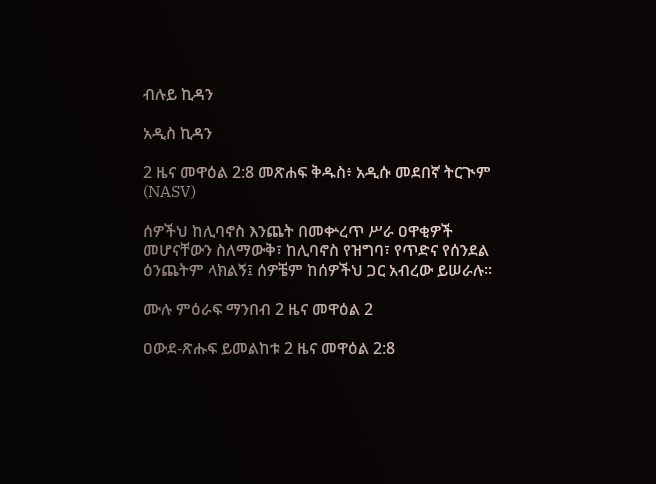ብሉይ ኪዳን

አዲስ ኪዳን

2 ዜና መዋዕል 2:8 መጽሐፍ ቅዱስ፥ አዲሱ መደበኛ ትርጒም (NASV)

ሰዎችህ ከሊባኖስ እንጨት በመቍረጥ ሥራ ዐዋቂዎች መሆናቸውን ስለማውቅ፣ ከሊባኖስ የዝግባ፣ የጥድና የሰንደል ዕንጨትም ላክልኝ፤ ሰዎቼም ከሰዎችህ ጋር አብረው ይሠራሉ።

ሙሉ ምዕራፍ ማንበብ 2 ዜና መዋዕል 2

ዐውደ-ጽሑፍ ይመልከቱ 2 ዜና መዋዕል 2:8